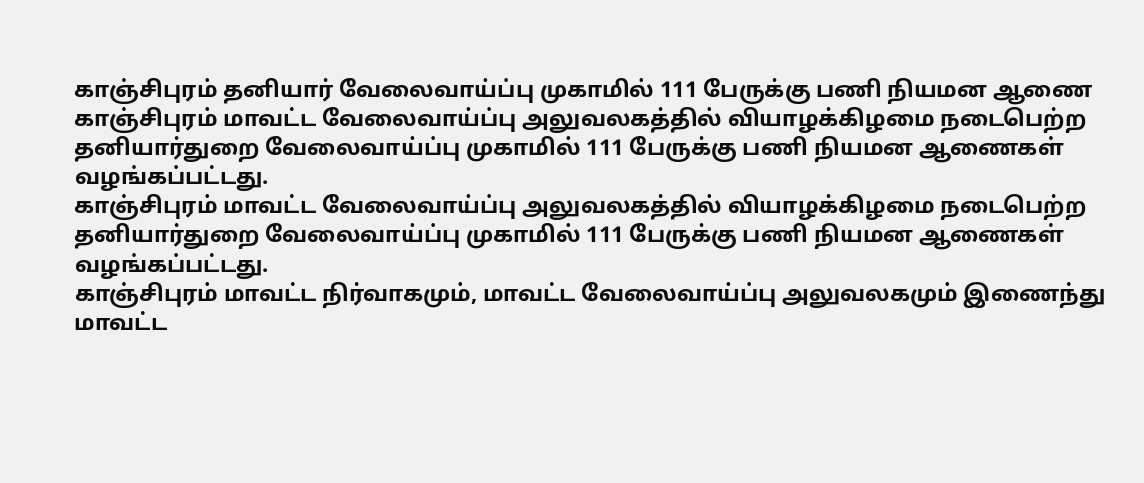காஞ்சிபுரம் தனியார் வேலைவாய்ப்பு முகாமில் 111 பேருக்கு பணி நியமன ஆணை
காஞ்சிபுரம் மாவட்ட வேலைவாய்ப்பு அலுவலகத்தில் வியாழக்கிழமை நடைபெற்ற தனியார்துறை வேலைவாய்ப்பு முகாமில் 111 பேருக்கு பணி நியமன ஆணைகள் வழங்கப்பட்டது.
காஞ்சிபுரம் மாவட்ட வேலைவாய்ப்பு அலுவலகத்தில் வியாழக்கிழமை நடைபெற்ற தனியார்துறை வேலைவாய்ப்பு முகாமில் 111 பேருக்கு பணி நியமன ஆணைகள் வழங்கப்பட்டது.
காஞ்சிபுரம் மாவட்ட நிர்வாகமும், மாவட்ட வேலைவாய்ப்பு அலுவலகமும் இணைந்து மாவட்ட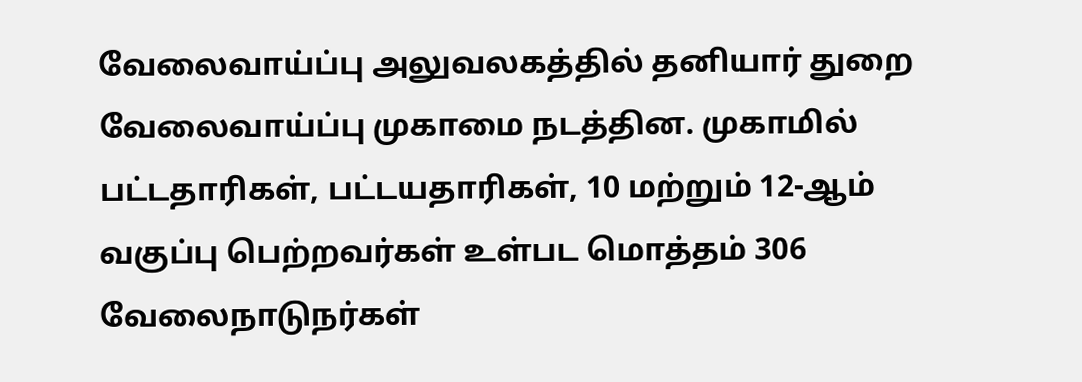வேலைவாய்ப்பு அலுவலகத்தில் தனியார் துறை வேலைவாய்ப்பு முகாமை நடத்தின. முகாமில் பட்டதாரிகள், பட்டயதாரிகள், 10 மற்றும் 12-ஆம் வகுப்பு பெற்றவர்கள் உள்பட மொத்தம் 306 வேலைநாடுநர்கள்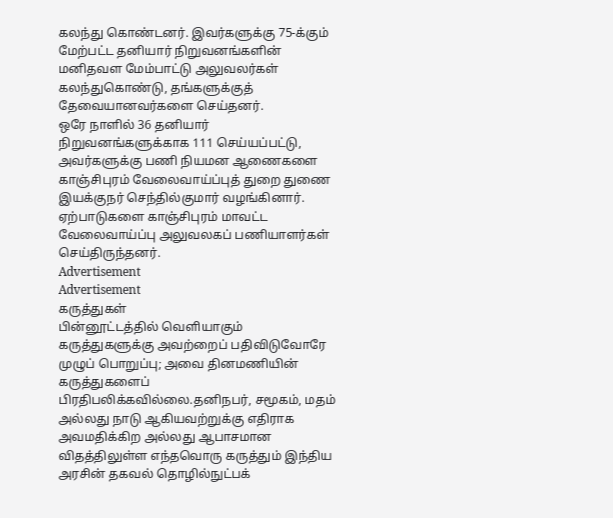கலந்து கொண்டனர். இவர்களுக்கு 75-க்கும் மேற்பட்ட தனியார் நிறுவனங்களின் மனிதவள மேம்பாட்டு அலுவலர்கள் கலந்துகொண்டு, தங்களுக்குத் தேவையானவர்களை செய்தனர்.
ஒரே நாளில் 36 தனியார் நிறுவனங்களுக்காக 111 செய்யப்பட்டு, அவர்களுக்கு பணி நியமன ஆணைகளை காஞ்சிபுரம் வேலைவாய்ப்புத் துறை துணை இயக்குநர் செந்தில்குமார் வழங்கினார். ஏற்பாடுகளை காஞ்சிபுரம் மாவட்ட வேலைவாய்ப்பு அலுவலகப் பணியாளர்கள் செய்திருந்தனர்.
Advertisement
Advertisement
கருத்துகள்
பின்னூட்டத்தில் வெளியாகும் கருத்துகளுக்கு அவற்றைப் பதிவிடுவோரே முழுப் பொறுப்பு; அவை தினமணியின் கருத்துகளைப் பிரதிபலிக்கவில்லை.தனிநபர், சமூகம், மதம் அல்லது நாடு ஆகியவற்றுக்கு எதிராக அவமதிக்கிற அல்லது ஆபாசமான விதத்திலுள்ள எந்தவொரு கருத்தும் இந்திய அரசின் தகவல் தொழில்நுட்பக்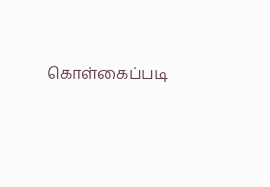கொள்கைப்படி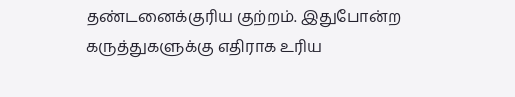தண்டனைக்குரிய குற்றம். இதுபோன்ற கருத்துகளுக்கு எதிராக உரிய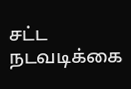சட்ட நடவடிக்கை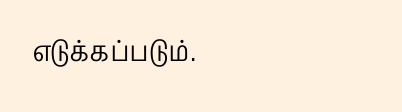எடுக்கப்படும்.